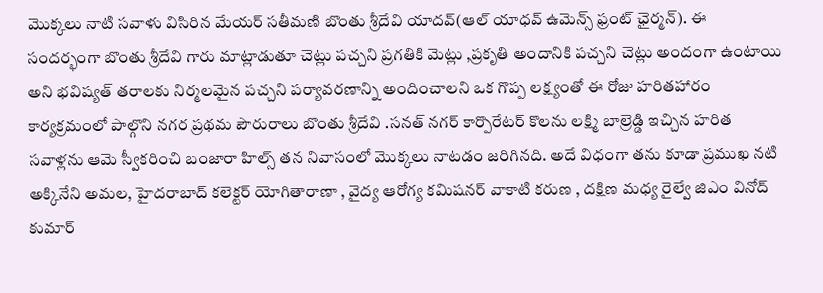మొక్కలు నాటి సవాళు విసిరిన మేయర్ సతీమణి బొంతు శ్రీదేవి యాదవ్(ఆల్ యాధవ్ ఉమెన్స్ ఫ్రంట్ ఛైర్మన్). ఈ సందర్భంగా బొంతు శ్రీదేవి గారు మాట్లాడుతూ చెట్లు పచ్చని ప్రగతికి మెట్లు ,ప్రకృతి అందానికి పచ్చని చెట్లు అందంగా ఉంటాయి అని భవిష్యత్ తరాలకు నిర్మలమైన పచ్చని పర్యావరణాన్ని అందించాలని ఒక గొప్ప లక్ష్యంతో ఈ రోజు హరితహారం కార్యక్రమంలో పాల్గొని నగర ప్రథమ పౌరురాలు బొంతు శ్రీదేవి .సనత్ నగర్ కార్పొరేటర్ కొలను లక్ష్మి బాల్రెడ్డి ఇచ్చిన హరిత సవాళ్లను ఆమె స్వీకరించి బంజారా హిల్స్ తన నివాసంలో మొక్కలు నాటడం జరిగినది. అదే విధంగా తను కూడా ప్రముఖ నటి అక్కినేని అమల, హైదరాబాద్ కలెక్టర్ యోగితారాణా , వైద్య ఆరోగ్య కమిషనర్ వాకాటి కరుణ , దక్షిణ మధ్య రైల్వే జిఎం వినోద్ కుమార్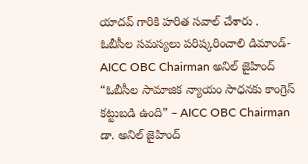యాదవ్ గారికి హరిత సవాల్ చేశారు .
ఓబీసీల సమస్యలు పరిష్కరించాలి డిమాండ్- AICC OBC Chairman అనిల్ జైహింద్
“ఓబీసీల సామాజిక న్యాయం సాధనకు కాంగ్రెస్ కట్టుబడి ఉంది” – AICC OBC Chairman డా. అనిల్ జైహింద్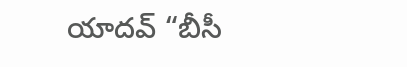యాదవ్ “బీసీ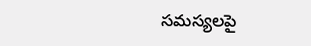సమస్యలపై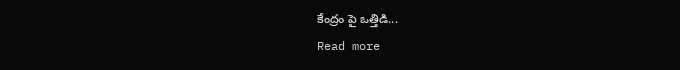కేంద్రం పై ఒత్తిడి...
Read more